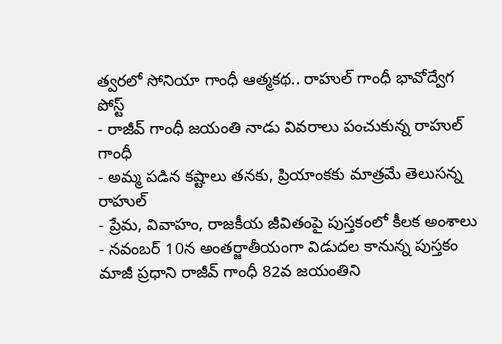త్వరలో సోనియా గాంధీ ఆత్మకథ.. రాహుల్ గాంధీ భావోద్వేగ పోస్ట్
- రాజీవ్ గాంధీ జయంతి నాడు వివరాలు పంచుకున్న రాహుల్ గాంధీ
- అమ్మ పడిన కష్టాలు తనకు, ప్రియాంకకు మాత్రమే తెలుసన్న రాహుల్
- ప్రేమ, వివాహం, రాజకీయ జీవితంపై పుస్తకంలో కీలక అంశాలు
- నవంబర్ 10న అంతర్జాతీయంగా విడుదల కానున్న పుస్తకం
మాజీ ప్రధాని రాజీవ్ గాంధీ 82వ జయంతిని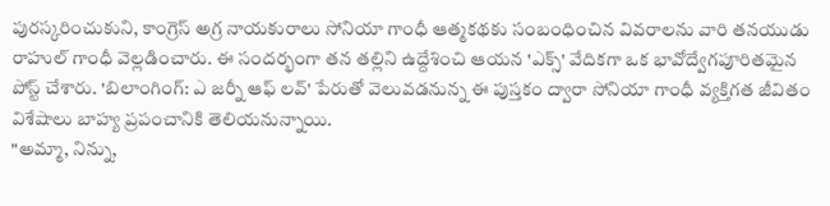పురస్కరించుకుని, కాంగ్రెస్ అగ్ర నాయకురాలు సోనియా గాంధీ ఆత్మకథకు సంబంధించిన వివరాలను వారి తనయుడు రాహుల్ గాంధీ వెల్లడించారు. ఈ సందర్భంగా తన తల్లిని ఉద్దేశించి ఆయన 'ఎక్స్' వేదికగా ఒక భావోద్వేగపూరితమైన పోస్ట్ చేశారు. 'బిలాంగింగ్: ఎ జర్నీ ఆఫ్ లవ్' పేరుతో వెలువడనున్న ఈ పుస్తకం ద్వారా సోనియా గాంధీ వ్యక్తిగత జీవితం విశేషాలు బాహ్య ప్రపంచానికి తెలియనున్నాయి.
"అమ్మా, నిన్ను,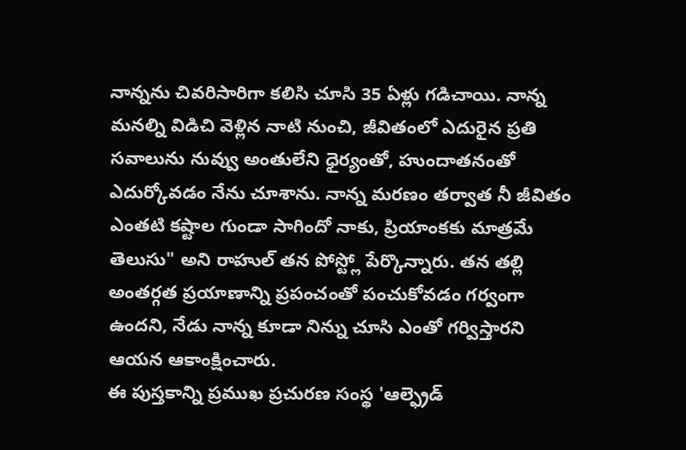నాన్నను చివరిసారిగా కలిసి చూసి 35 ఏళ్లు గడిచాయి. నాన్న మనల్ని విడిచి వెళ్లిన నాటి నుంచి, జీవితంలో ఎదురైన ప్రతి సవాలును నువ్వు అంతులేని ధైర్యంతో, హుందాతనంతో ఎదుర్కోవడం నేను చూశాను. నాన్న మరణం తర్వాత నీ జీవితం ఎంతటి కష్టాల గుండా సాగిందో నాకు, ప్రియాంకకు మాత్రమే తెలుసు" అని రాహుల్ తన పోస్ట్లో పేర్కొన్నారు. తన తల్లి అంతర్గత ప్రయాణాన్ని ప్రపంచంతో పంచుకోవడం గర్వంగా ఉందని, నేడు నాన్న కూడా నిన్ను చూసి ఎంతో గర్విస్తారని ఆయన ఆకాంక్షించారు.
ఈ పుస్తకాన్ని ప్రముఖ ప్రచురణ సంస్థ 'ఆల్ఫ్రెడ్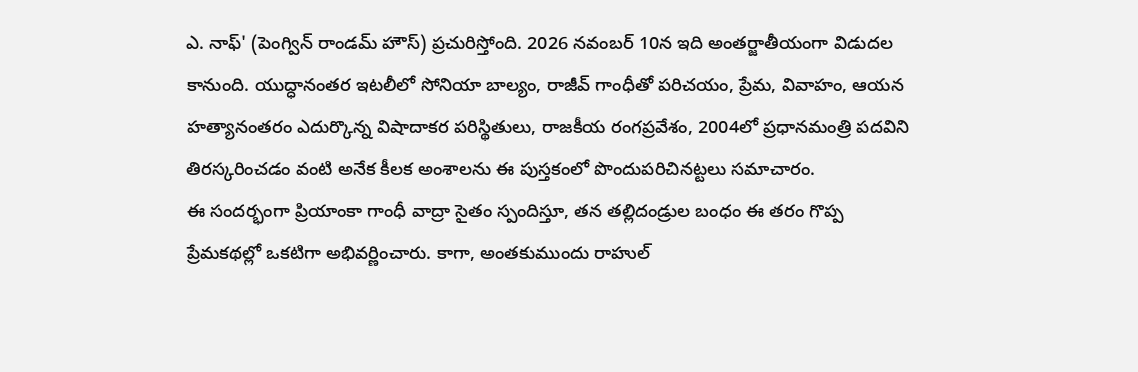ఎ. నాఫ్' (పెంగ్విన్ రాండమ్ హౌస్) ప్రచురిస్తోంది. 2026 నవంబర్ 10న ఇది అంతర్జాతీయంగా విడుదల కానుంది. యుద్ధానంతర ఇటలీలో సోనియా బాల్యం, రాజీవ్ గాంధీతో పరిచయం, ప్రేమ, వివాహం, ఆయన హత్యానంతరం ఎదుర్కొన్న విషాదాకర పరిస్థితులు, రాజకీయ రంగప్రవేశం, 2004లో ప్రధానమంత్రి పదవిని తిరస్కరించడం వంటి అనేక కీలక అంశాలను ఈ పుస్తకంలో పొందుపరిచినట్టలు సమాచారం.
ఈ సందర్భంగా ప్రియాంకా గాంధీ వాద్రా సైతం స్పందిస్తూ, తన తల్లిదండ్రుల బంధం ఈ తరం గొప్ప ప్రేమకథల్లో ఒకటిగా అభివర్ణించారు. కాగా, అంతకుముందు రాహుల్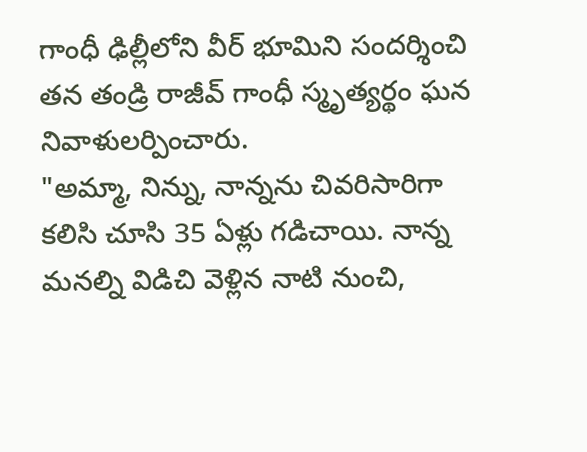గాంధీ ఢిల్లీలోని వీర్ భూమిని సందర్శించి తన తండ్రి రాజీవ్ గాంధీ స్మృత్యర్థం ఘన నివాళులర్పించారు.
"అమ్మా, నిన్ను, నాన్నను చివరిసారిగా కలిసి చూసి 35 ఏళ్లు గడిచాయి. నాన్న మనల్ని విడిచి వెళ్లిన నాటి నుంచి,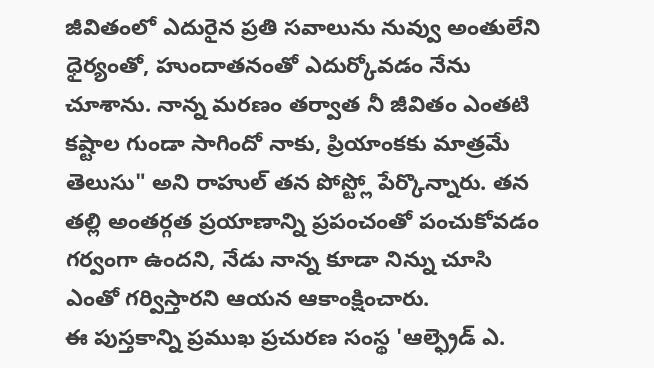జీవితంలో ఎదురైన ప్రతి సవాలును నువ్వు అంతులేని ధైర్యంతో, హుందాతనంతో ఎదుర్కోవడం నేను చూశాను. నాన్న మరణం తర్వాత నీ జీవితం ఎంతటి కష్టాల గుండా సాగిందో నాకు, ప్రియాంకకు మాత్రమే తెలుసు" అని రాహుల్ తన పోస్ట్లో పేర్కొన్నారు. తన తల్లి అంతర్గత ప్రయాణాన్ని ప్రపంచంతో పంచుకోవడం గర్వంగా ఉందని, నేడు నాన్న కూడా నిన్ను చూసి ఎంతో గర్విస్తారని ఆయన ఆకాంక్షించారు.
ఈ పుస్తకాన్ని ప్రముఖ ప్రచురణ సంస్థ 'ఆల్ఫ్రెడ్ ఎ.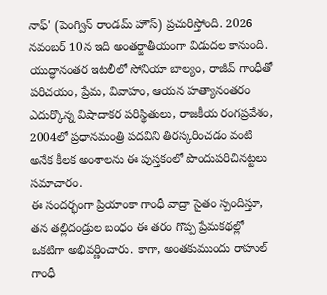నాఫ్' (పెంగ్విన్ రాండమ్ హౌస్) ప్రచురిస్తోంది. 2026 నవంబర్ 10న ఇది అంతర్జాతీయంగా విడుదల కానుంది. యుద్ధానంతర ఇటలీలో సోనియా బాల్యం, రాజీవ్ గాంధీతో పరిచయం, ప్రేమ, వివాహం, ఆయన హత్యానంతరం ఎదుర్కొన్న విషాదాకర పరిస్థితులు, రాజకీయ రంగప్రవేశం, 2004లో ప్రధానమంత్రి పదవిని తిరస్కరించడం వంటి అనేక కీలక అంశాలను ఈ పుస్తకంలో పొందుపరిచినట్టలు సమాచారం.
ఈ సందర్భంగా ప్రియాంకా గాంధీ వాద్రా సైతం స్పందిస్తూ, తన తల్లిదండ్రుల బంధం ఈ తరం గొప్ప ప్రేమకథల్లో ఒకటిగా అభివర్ణించారు. కాగా, అంతకుముందు రాహుల్ గాంధీ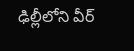ఢిల్లీలోని వీర్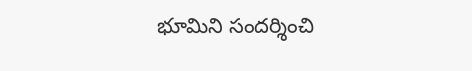భూమిని సందర్శించి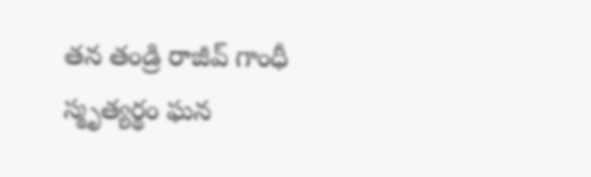తన తండ్రి రాజీవ్ గాంధీ స్మృత్యర్థం ఘన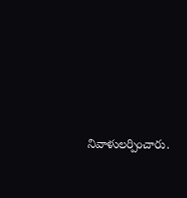నివాళులర్పించారు.